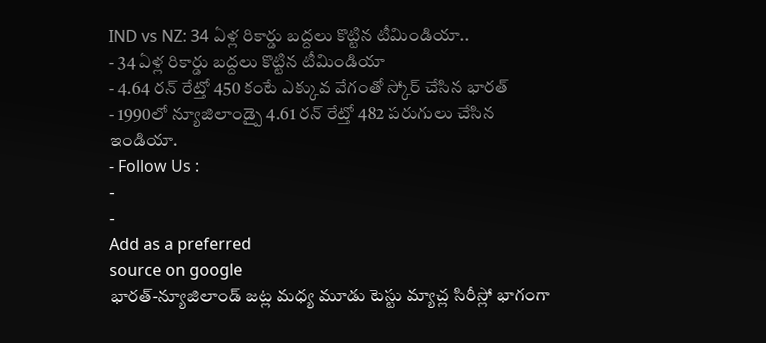IND vs NZ: 34 ఏళ్ల రికార్డు బద్దలు కొట్టిన టీమిండియా..
- 34 ఏళ్ల రికార్డు బద్దలు కొట్టిన టీమిండియా
- 4.64 రన్ రేట్తో 450 కంటే ఎక్కువ వేగంతో స్కోర్ చేసిన భారత్
- 1990లో న్యూజిలాండ్పై 4.61 రన్ రేట్తో 482 పరుగులు చేసిన ఇండియా.
- Follow Us :
-
-
Add as a preferred
source on google
భారత్-న్యూజిలాండ్ జట్ల మధ్య మూడు టెస్టు మ్యాచ్ల సిరీస్లో భాగంగా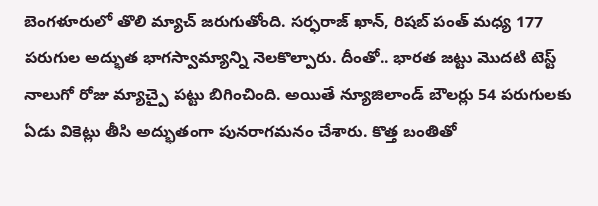బెంగళూరులో తొలి మ్యాచ్ జరుగుతోంది. సర్ఫరాజ్ ఖాన్, రిషబ్ పంత్ మధ్య 177 పరుగుల అద్భుత భాగస్వామ్యాన్ని నెలకొల్పారు. దీంతో.. భారత జట్టు మొదటి టెస్ట్ నాలుగో రోజు మ్యాచ్పై పట్టు బిగించింది. అయితే న్యూజిలాండ్ బౌలర్లు 54 పరుగులకు ఏడు వికెట్లు తీసి అద్భుతంగా పునరాగమనం చేశారు. కొత్త బంతితో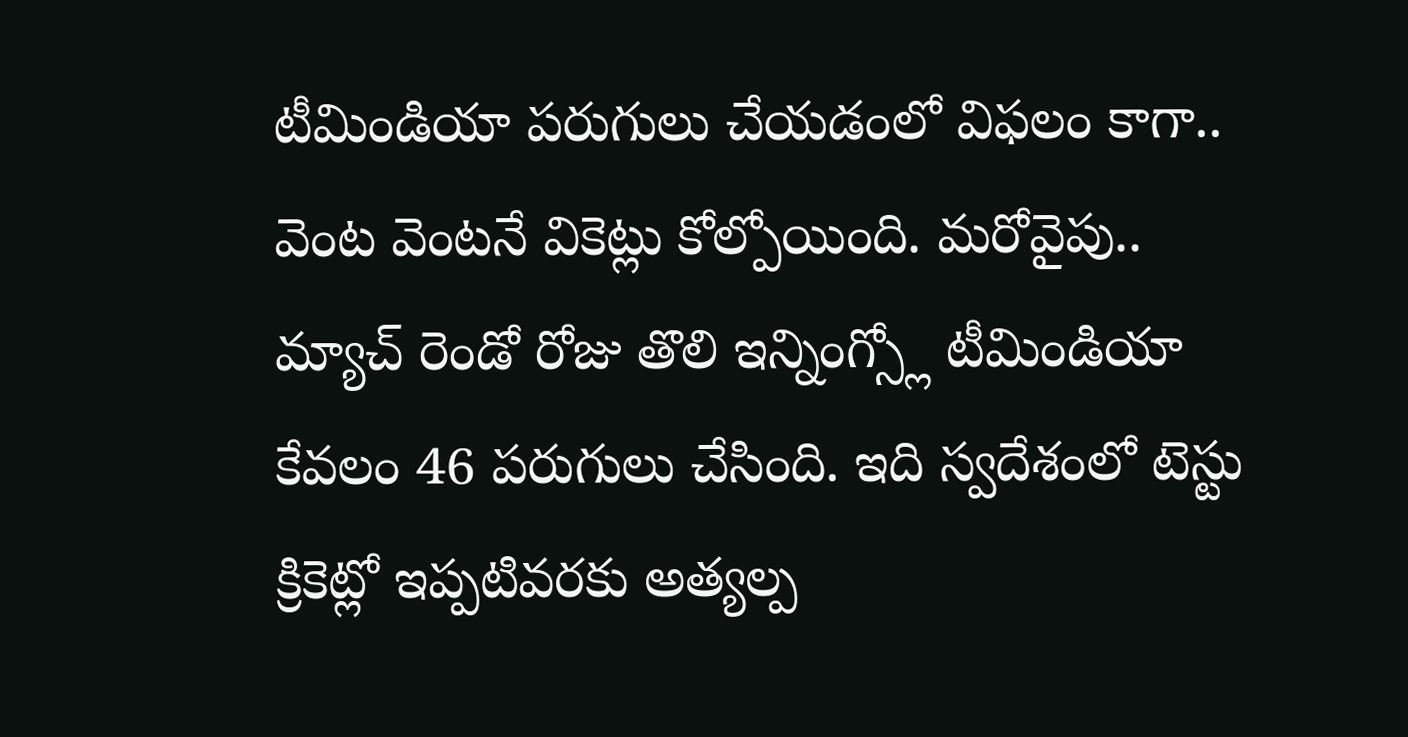టీమిండియా పరుగులు చేయడంలో విఫలం కాగా.. వెంట వెంటనే వికెట్లు కోల్పోయింది. మరోవైపు.. మ్యాచ్ రెండో రోజు తొలి ఇన్నింగ్స్లో టీమిండియా కేవలం 46 పరుగులు చేసింది. ఇది స్వదేశంలో టెస్టు క్రికెట్లో ఇప్పటివరకు అత్యల్ప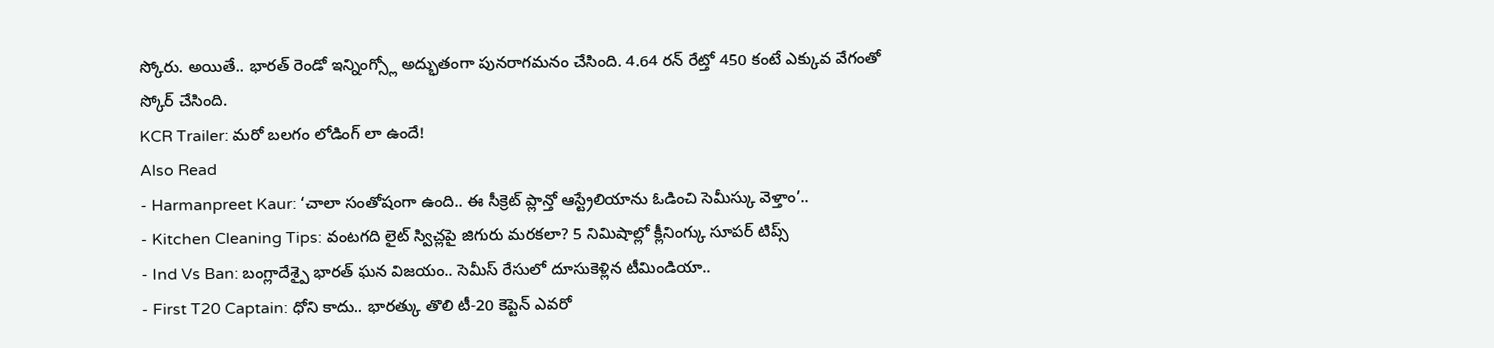స్కోరు. అయితే.. భారత్ రెండో ఇన్నింగ్స్లో అద్భుతంగా పునరాగమనం చేసింది. 4.64 రన్ రేట్తో 450 కంటే ఎక్కువ వేగంతో స్కోర్ చేసింది.
KCR Trailer: మరో బలగం లోడింగ్ లా ఉందే!
Also Read
- Harmanpreet Kaur: ‘చాలా సంతోషంగా ఉంది.. ఈ సీక్రెట్ ప్లాన్తో ఆస్ట్రేలియాను ఓడించి సెమీస్కు వెళ్తాం’..
- Kitchen Cleaning Tips: వంటగది లైట్ స్విచ్లపై జిగురు మరకలా? 5 నిమిషాల్లో క్లీనింగ్కు సూపర్ టిప్స్
- Ind Vs Ban: బంగ్లాదేశ్పై భారత్ ఘన విజయం.. సెమీస్ రేసులో దూసుకెళ్లిన టీమిండియా..
- First T20 Captain: ధోని కాదు.. భారత్కు తొలి టీ-20 కెప్టెన్ ఎవరో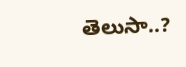తెలుసా..?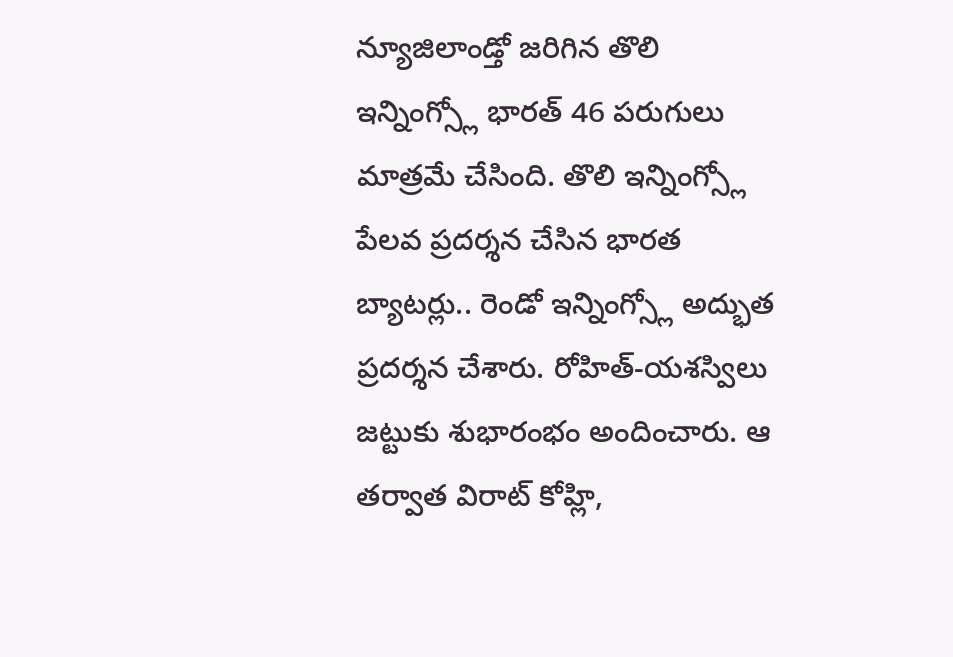న్యూజిలాండ్తో జరిగిన తొలి ఇన్నింగ్స్లో భారత్ 46 పరుగులు మాత్రమే చేసింది. తొలి ఇన్నింగ్స్లో పేలవ ప్రదర్శన చేసిన భారత బ్యాటర్లు.. రెండో ఇన్నింగ్స్లో అద్భుత ప్రదర్శన చేశారు. రోహిత్-యశస్విలు జట్టుకు శుభారంభం అందించారు. ఆ తర్వాత విరాట్ కోహ్లి,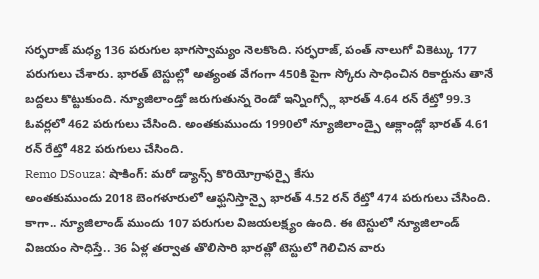సర్ఫరాజ్ మధ్య 136 పరుగుల భాగస్వామ్యం నెలకొంది. సర్ఫరాజ్, పంత్ నాలుగో వికెట్కు 177 పరుగులు చేశారు. భారత్ టెస్టుల్లో అత్యంత వేగంగా 450కి పైగా స్కోరు సాధించిన రికార్డును తానే బద్దలు కొట్టుకుంది. న్యూజిలాండ్తో జరుగుతున్న రెండో ఇన్నింగ్స్లో భారత్ 4.64 రన్ రేట్తో 99.3 ఓవర్లలో 462 పరుగులు చేసింది. అంతకుముందు 1990లో న్యూజిలాండ్పై ఆక్లాండ్లో భారత్ 4.61 రన్ రేట్తో 482 పరుగులు చేసింది.
Remo DSouza: షాకింగ్: మరో డ్యాన్స్ కొరియోగ్రాఫర్పై కేసు
అంతకుముందు 2018 బెంగళూరులో ఆఫ్ఘనిస్తాన్పై భారత్ 4.52 రన్ రేట్తో 474 పరుగులు చేసింది. కాగా.. న్యూజిలాండ్ ముందు 107 పరుగుల విజయలక్ష్యం ఉంది. ఈ టెస్టులో న్యూజిలాండ్ విజయం సాధిస్తే.. 36 ఏళ్ల తర్వాత తొలిసారి భారత్లో టెస్టులో గెలిచిన వారు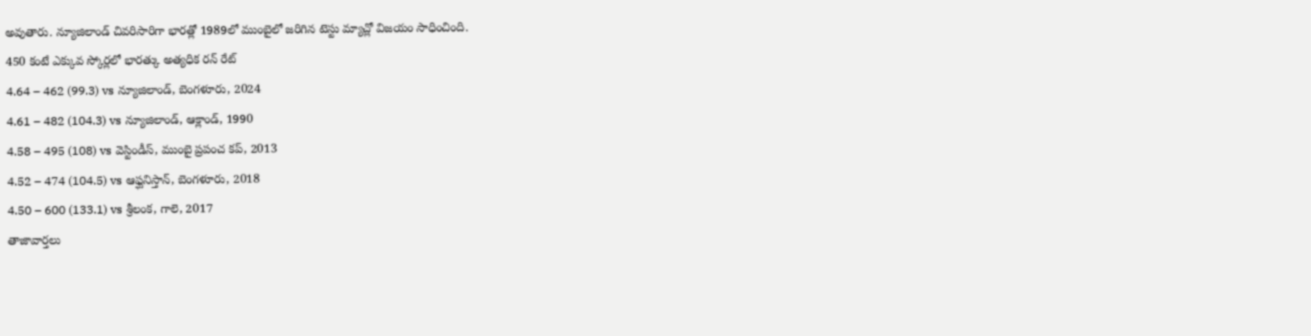అవుతారు. న్యూజిలాండ్ చివరిసారిగా భారత్లో 1989లో ముంబైలో జరిగిన టెస్టు మ్యాచ్లో విజయం సాధించింది.
450 కంటే ఎక్కువ స్కోర్లలో భారత్కు అత్యధిక రన్ రేట్
4.64 – 462 (99.3) vs న్యూజిలాండ్, బెంగళూరు, 2024
4.61 – 482 (104.3) vs న్యూజిలాండ్, ఆక్లాండ్, 1990
4.58 – 495 (108) vs వెస్టిండీస్, ముంబై ప్రపంచ కప్, 2013
4.52 – 474 (104.5) vs ఆఫ్ఘనిస్తాన్, బెంగళూరు, 2018
4.50 – 600 (133.1) vs శ్రీలంక, గాలె, 2017
తాజావార్తలు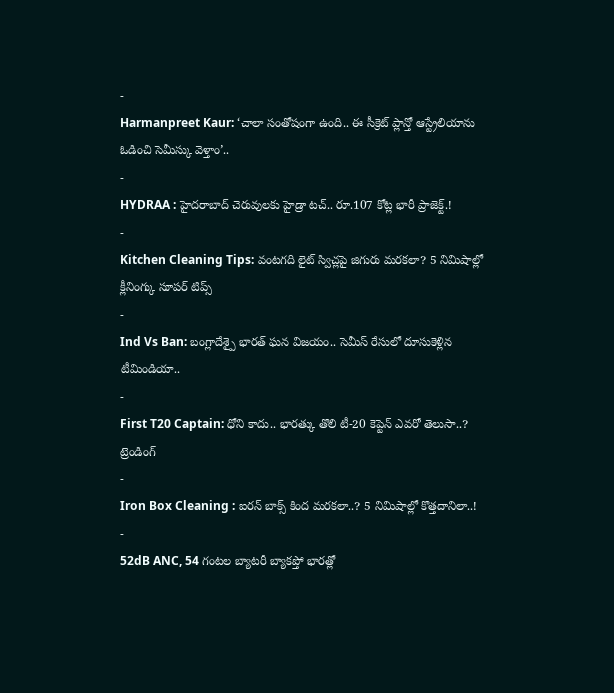-
Harmanpreet Kaur: ‘చాలా సంతోషంగా ఉంది.. ఈ సీక్రెట్ ప్లాన్తో ఆస్ట్రేలియాను ఓడించి సెమీస్కు వెళ్తాం’..
-
HYDRAA : హైదరాబాద్ చెరువులకు హైడ్రా టచ్.. రూ.107 కోట్ల భారీ ప్రాజెక్ట్.!
-
Kitchen Cleaning Tips: వంటగది లైట్ స్విచ్లపై జిగురు మరకలా? 5 నిమిషాల్లో క్లీనింగ్కు సూపర్ టిప్స్
-
Ind Vs Ban: బంగ్లాదేశ్పై భారత్ ఘన విజయం.. సెమీస్ రేసులో దూసుకెళ్లిన టీమిండియా..
-
First T20 Captain: ధోని కాదు.. భారత్కు తొలి టీ-20 కెప్టెన్ ఎవరో తెలుసా..?
ట్రెండింగ్
-
Iron Box Cleaning : ఐరన్ బాక్స్ కింద మరకలా..? 5 నిమిషాల్లో కొత్తదానిలా..!
-
52dB ANC, 54 గంటల బ్యాటరీ బ్యాకప్తో భారత్లో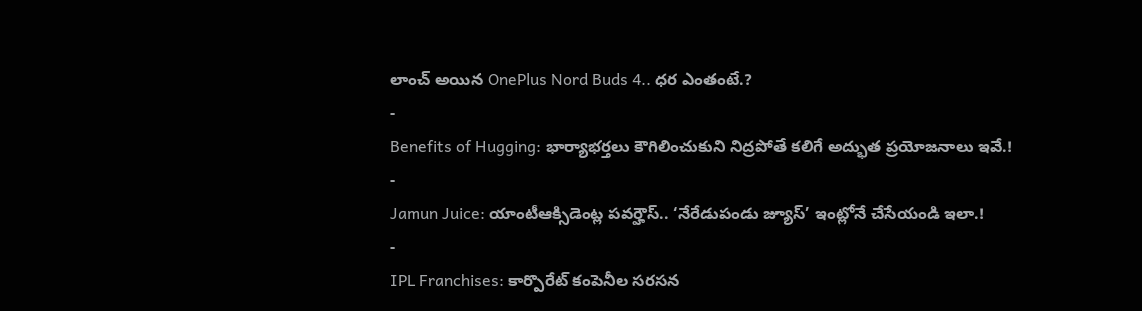లాంచ్ అయిన OnePlus Nord Buds 4.. ధర ఎంతంటే.?
-
Benefits of Hugging: భార్యాభర్తలు కౌగిలించుకుని నిద్రపోతే కలిగే అద్భుత ప్రయోజనాలు ఇవే.!
-
Jamun Juice: యాంటీఆక్సిడెంట్ల పవర్హౌస్.. ‘నేరేడుపండు జ్యూస్’ ఇంట్లోనే చేసేయండి ఇలా.!
-
IPL Franchises: కార్పొరేట్ కంపెనీల సరసన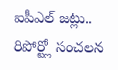ఐపీఎల్ జట్లు.. రిపోర్ట్లో సంచలన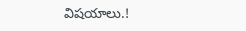విషయాలు.!